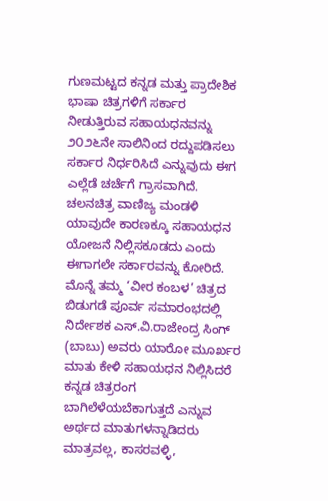ಗುಣಮಟ್ಟದ ಕನ್ನಡ ಮತ್ತು ಪ್ರಾದೇಶಿಕ ಭಾಷಾ ಚಿತ್ರಗಳಿಗೆ ಸರ್ಕಾರ ನೀಡುತ್ತಿರುವ ಸಹಾಯಧನವನ್ನು ೨೦೨೬ನೇ ಸಾಲಿನಿಂದ ರದ್ದುಪಡಿಸಲು ಸರ್ಕಾರ ನಿರ್ಧರಿಸಿದೆ ಎನ್ನುವುದು ಈಗ ಎಲ್ಲೆಡೆ ಚರ್ಚೆಗೆ ಗ್ರಾಸವಾಗಿದೆ. ಚಲನಚಿತ್ರ ವಾಣಿಜ್ಯ ಮಂಡಳಿ ಯಾವುದೇ ಕಾರಣಕ್ಕೂ ಸಹಾಯಧನ ಯೋಜನೆ ನಿಲ್ಲಿಸಕೂಡದು ಎಂದು ಈಗಾಗಲೇ ಸರ್ಕಾರವನ್ನು ಕೋರಿದೆ. ಮೊನ್ನೆ ತಮ್ಮ ‘ವೀರ ಕಂಬಳ’ ಚಿತ್ರದ ಬಿಡುಗಡೆ ಪೂರ್ವ ಸಮಾರಂಭದಲ್ಲಿ ನಿರ್ದೇಶಕ ಎಸ್.ವಿ.ರಾಜೇಂದ್ರ ಸಿಂಗ್ (ಬಾಬು) ಅವರು ಯಾರೋ ಮೂರ್ಖರ ಮಾತು ಕೇಳಿ ಸಹಾಯಧನ ನಿಲ್ಲಿಸಿದರೆ ಕನ್ನಡ ಚಿತ್ರರಂಗ ಬಾಗಿಲೆಳೆಯಬೆಕಾಗುತ್ತದೆ ಎನ್ನುವ ಅರ್ಥದ ಮಾತುಗಳನ್ನಾಡಿದರು ಮಾತ್ರವಲ್ಲ, ಕಾಸರವಳ್ಳಿ,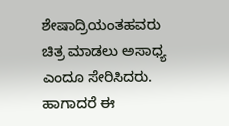ಶೇಷಾದ್ರಿಯಂತಹವರು ಚಿತ್ರ ಮಾಡಲು ಅಸಾಧ್ಯ ಎಂದೂ ಸೇರಿಸಿದರು.
ಹಾಗಾದರೆ ಈ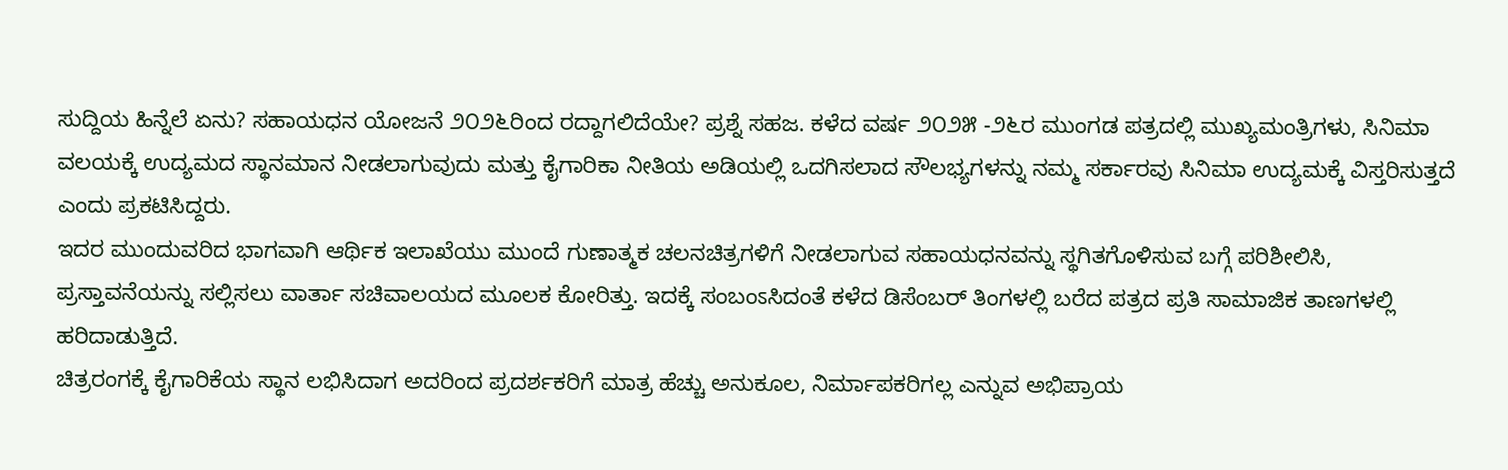ಸುದ್ದಿಯ ಹಿನ್ನೆಲೆ ಏನು? ಸಹಾಯಧನ ಯೋಜನೆ ೨೦೨೬ರಿಂದ ರದ್ದಾಗಲಿದೆಯೇ? ಪ್ರಶ್ನೆ ಸಹಜ. ಕಳೆದ ವರ್ಷ ೨೦೨೫ -೨೬ರ ಮುಂಗಡ ಪತ್ರದಲ್ಲಿ ಮುಖ್ಯಮಂತ್ರಿಗಳು, ಸಿನಿಮಾ ವಲಯಕ್ಕೆ ಉದ್ಯಮದ ಸ್ಥಾನಮಾನ ನೀಡಲಾಗುವುದು ಮತ್ತು ಕೈಗಾರಿಕಾ ನೀತಿಯ ಅಡಿಯಲ್ಲಿ ಒದಗಿಸಲಾದ ಸೌಲಭ್ಯಗಳನ್ನು ನಮ್ಮ ಸರ್ಕಾರವು ಸಿನಿಮಾ ಉದ್ಯಮಕ್ಕೆ ವಿಸ್ತರಿಸುತ್ತದೆ ಎಂದು ಪ್ರಕಟಿಸಿದ್ದರು.
ಇದರ ಮುಂದುವರಿದ ಭಾಗವಾಗಿ ಆರ್ಥಿಕ ಇಲಾಖೆಯು ಮುಂದೆ ಗುಣಾತ್ಮಕ ಚಲನಚಿತ್ರಗಳಿಗೆ ನೀಡಲಾಗುವ ಸಹಾಯಧನವನ್ನು ಸ್ಥಗಿತಗೊಳಿಸುವ ಬಗ್ಗೆ ಪರಿಶೀಲಿಸಿ, ಪ್ರಸ್ತಾವನೆಯನ್ನು ಸಲ್ಲಿಸಲು ವಾರ್ತಾ ಸಚಿವಾಲಯದ ಮೂಲಕ ಕೋರಿತ್ತು. ಇದಕ್ಕೆ ಸಂಬಂಽಸಿದಂತೆ ಕಳೆದ ಡಿಸೆಂಬರ್ ತಿಂಗಳಲ್ಲಿ ಬರೆದ ಪತ್ರದ ಪ್ರತಿ ಸಾಮಾಜಿಕ ತಾಣಗಳಲ್ಲಿ ಹರಿದಾಡುತ್ತಿದೆ.
ಚಿತ್ರರಂಗಕ್ಕೆ ಕೈಗಾರಿಕೆಯ ಸ್ಥಾನ ಲಭಿಸಿದಾಗ ಅದರಿಂದ ಪ್ರದರ್ಶಕರಿಗೆ ಮಾತ್ರ ಹೆಚ್ಚು ಅನುಕೂಲ, ನಿರ್ಮಾಪಕರಿಗಲ್ಲ ಎನ್ನುವ ಅಭಿಪ್ರಾಯ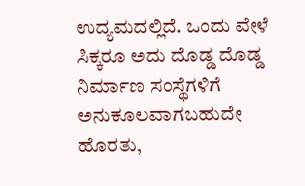ಉದ್ಯಮದಲ್ಲಿದೆ. ಒಂದು ವೇಳೆ ಸಿಕ್ಕರೂ ಅದು ದೊಡ್ಡ ದೊಡ್ಡ ನಿರ್ಮಾಣ ಸಂಸ್ಥೆಗಳಿಗೆ ಅನುಕೂಲವಾಗಬಹುದೇ ಹೊರತು,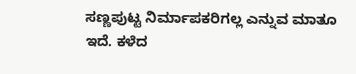ಸಣ್ಣಪುಟ್ಟ ನಿರ್ಮಾಪಕರಿಗಲ್ಲ ಎನ್ನುವ ಮಾತೂ ಇದೆ. ಕಳೆದ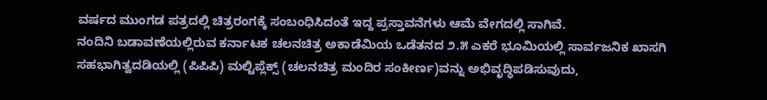ವರ್ಷದ ಮುಂಗಡ ಪತ್ರದಲ್ಲಿ ಚಿತ್ರರಂಗಕ್ಕೆ ಸಂಬಂಧಿಸಿದಂತೆ ಇದ್ದ ಪ್ರಸ್ತಾವನೆಗಳು ಆಮೆ ವೇಗದಲ್ಲಿ ಸಾಗಿವೆ.
ನಂದಿನಿ ಬಡಾವಣೆಯಲ್ಲಿರುವ ಕರ್ನಾಟಕ ಚಲನಚಿತ್ರ ಅಕಾಡೆಮಿಯ ಒಡೆತನದ ೨.೫ ಎಕರೆ ಭೂಮಿಯಲ್ಲಿ ಸಾರ್ವಜನಿಕ ಖಾಸಗಿ ಸಹಭಾಗಿತ್ವದಡಿಯಲ್ಲಿ (ಪಿಪಿಪಿ) ಮಲ್ಟಿಪ್ಲೆಕ್ಸ್ (ಚಲನಚಿತ್ರ ಮಂದಿರ ಸಂಕೀರ್ಣ)ವನ್ನು ಅಭಿವೃದ್ಧಿಪಡಿಸುವುದು,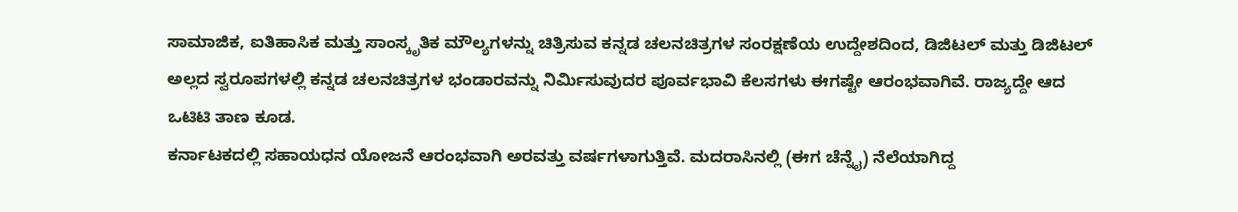ಸಾಮಾಜಿಕ, ಐತಿಹಾಸಿಕ ಮತ್ತು ಸಾಂಸ್ಕೃತಿಕ ಮೌಲ್ಯಗಳನ್ನು ಚಿತ್ರಿಸುವ ಕನ್ನಡ ಚಲನಚಿತ್ರಗಳ ಸಂರಕ್ಷಣೆಯ ಉದ್ದೇಶದಿಂದ, ಡಿಜಿಟಲ್ ಮತ್ತು ಡಿಜಿಟಲ್ ಅಲ್ಲದ ಸ್ವರೂಪಗಳಲ್ಲಿ ಕನ್ನಡ ಚಲನಚಿತ್ರಗಳ ಭಂಡಾರವನ್ನು ನಿರ್ಮಿಸುವುದರ ಪೂರ್ವಭಾವಿ ಕೆಲಸಗಳು ಈಗಷ್ಟೇ ಆರಂಭವಾಗಿವೆ. ರಾಜ್ಯದ್ದೇ ಆದ ಒಟಿಟಿ ತಾಣ ಕೂಡ.
ಕರ್ನಾಟಕದಲ್ಲಿ ಸಹಾಯಧನ ಯೋಜನೆ ಆರಂಭವಾಗಿ ಅರವತ್ತು ವರ್ಷಗಳಾಗುತ್ತಿವೆ. ಮದರಾಸಿನಲ್ಲಿ (ಈಗ ಚೆನ್ನೈ) ನೆಲೆಯಾಗಿದ್ದ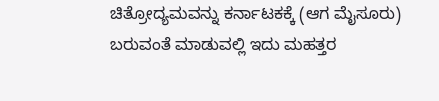ಚಿತ್ರೋದ್ಯಮವನ್ನು ಕರ್ನಾಟಕಕ್ಕೆ (ಆಗ ಮೈಸೂರು) ಬರುವಂತೆ ಮಾಡುವಲ್ಲಿ ಇದು ಮಹತ್ತರ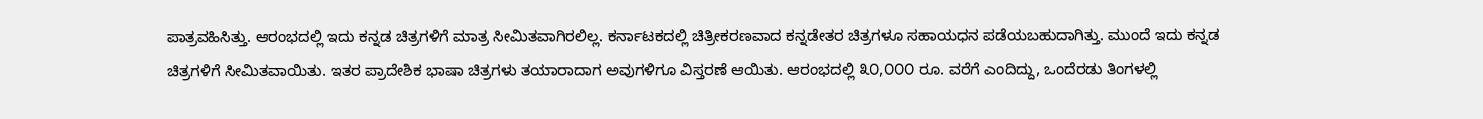ಪಾತ್ರವಹಿಸಿತ್ತು. ಆರಂಭದಲ್ಲಿ ಇದು ಕನ್ನಡ ಚಿತ್ರಗಳಿಗೆ ಮಾತ್ರ ಸೀಮಿತವಾಗಿರಲಿಲ್ಲ. ಕರ್ನಾಟಕದಲ್ಲಿ ಚಿತ್ರೀಕರಣವಾದ ಕನ್ನಡೇತರ ಚಿತ್ರಗಳೂ ಸಹಾಯಧನ ಪಡೆಯಬಹುದಾಗಿತ್ತು. ಮುಂದೆ ಇದು ಕನ್ನಡ ಚಿತ್ರಗಳಿಗೆ ಸೀಮಿತವಾಯಿತು. ಇತರ ಪ್ರಾದೇಶಿಕ ಭಾಷಾ ಚಿತ್ರಗಳು ತಯಾರಾದಾಗ ಅವುಗಳಿಗೂ ವಿಸ್ತರಣೆ ಆಯಿತು. ಆರಂಭದಲ್ಲಿ ೩೦,೦೦೦ ರೂ. ವರೆಗೆ ಎಂದಿದ್ದು, ಒಂದೆರಡು ತಿಂಗಳಲ್ಲಿ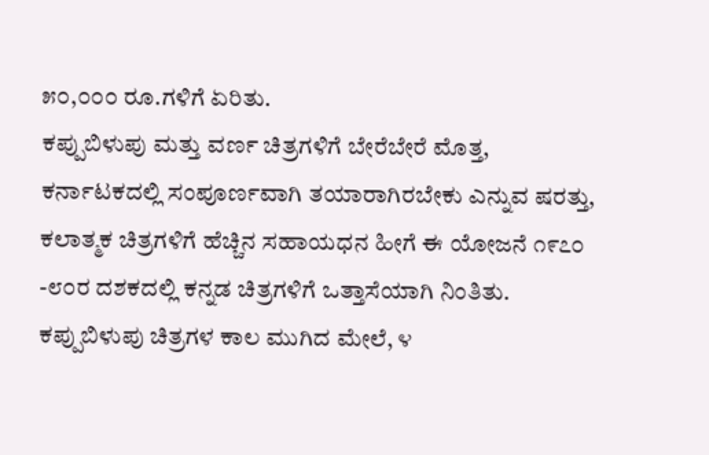೫೦,೦೦೦ ರೂ.ಗಳಿಗೆ ಏರಿತು.
ಕಪ್ಪುಬಿಳುಪು ಮತ್ತು ವರ್ಣ ಚಿತ್ರಗಳಿಗೆ ಬೇರೆಬೇರೆ ಮೊತ್ತ, ಕರ್ನಾಟಕದಲ್ಲಿ ಸಂಪೂರ್ಣವಾಗಿ ತಯಾರಾಗಿರಬೇಕು ಎನ್ನುವ ಷರತ್ತು, ಕಲಾತ್ಮಕ ಚಿತ್ರಗಳಿಗೆ ಹೆಚ್ಚಿನ ಸಹಾಯಧನ ಹೀಗೆ ಈ ಯೋಜನೆ ೧೯೭೦ -೮೦ರ ದಶಕದಲ್ಲಿ ಕನ್ನಡ ಚಿತ್ರಗಳಿಗೆ ಒತ್ತಾಸೆಯಾಗಿ ನಿಂತಿತು. ಕಪ್ಪುಬಿಳುಪು ಚಿತ್ರಗಳ ಕಾಲ ಮುಗಿದ ಮೇಲೆ, ೪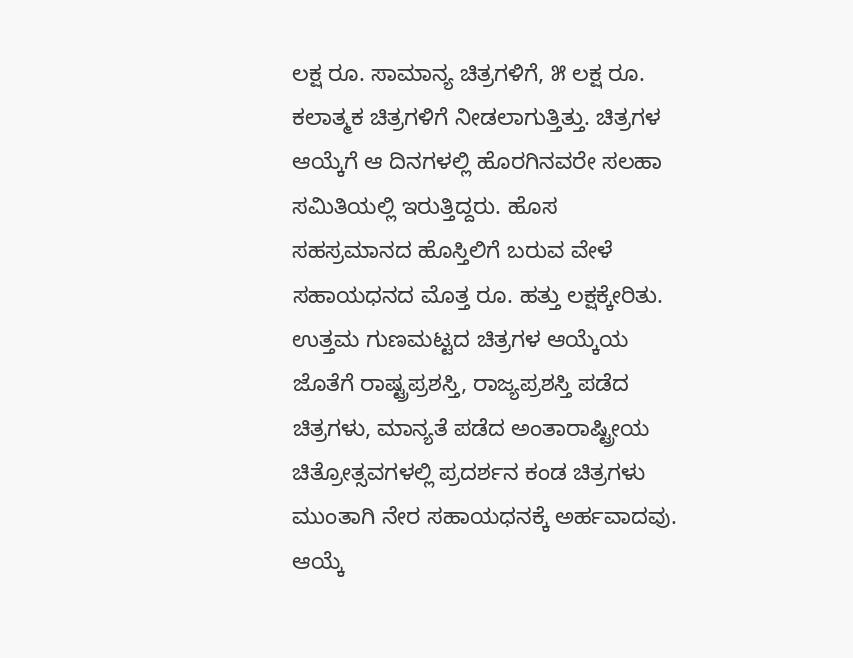ಲಕ್ಷ ರೂ. ಸಾಮಾನ್ಯ ಚಿತ್ರಗಳಿಗೆ, ೫ ಲಕ್ಷ ರೂ. ಕಲಾತ್ಮಕ ಚಿತ್ರಗಳಿಗೆ ನೀಡಲಾಗುತ್ತಿತ್ತು. ಚಿತ್ರಗಳ ಆಯ್ಕೆಗೆ ಆ ದಿನಗಳಲ್ಲಿ ಹೊರಗಿನವರೇ ಸಲಹಾ ಸಮಿತಿಯಲ್ಲಿ ಇರುತ್ತಿದ್ದರು. ಹೊಸ ಸಹಸ್ರಮಾನದ ಹೊಸ್ತಿಲಿಗೆ ಬರುವ ವೇಳೆ ಸಹಾಯಧನದ ಮೊತ್ತ ರೂ. ಹತ್ತು ಲಕ್ಷಕ್ಕೇರಿತು. ಉತ್ತಮ ಗುಣಮಟ್ಟದ ಚಿತ್ರಗಳ ಆಯ್ಕೆಯ ಜೊತೆಗೆ ರಾಷ್ಟ್ರಪ್ರಶಸ್ತಿ, ರಾಜ್ಯಪ್ರಶಸ್ತಿ ಪಡೆದ ಚಿತ್ರಗಳು, ಮಾನ್ಯತೆ ಪಡೆದ ಅಂತಾರಾಷ್ಟ್ರೀಯ ಚಿತ್ರೋತ್ಸವಗಳಲ್ಲಿ ಪ್ರದರ್ಶನ ಕಂಡ ಚಿತ್ರಗಳು ಮುಂತಾಗಿ ನೇರ ಸಹಾಯಧನಕ್ಕೆ ಅರ್ಹವಾದವು. ಆಯ್ಕೆ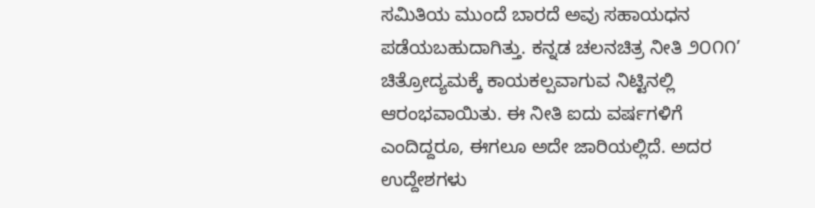ಸಮಿತಿಯ ಮುಂದೆ ಬಾರದೆ ಅವು ಸಹಾಯಧನ ಪಡೆಯಬಹುದಾಗಿತ್ತು. ಕನ್ನಡ ಚಲನಚಿತ್ರ ನೀತಿ ೨೦೧೧’ ಚಿತ್ರೋದ್ಯಮಕ್ಕೆ ಕಾಯಕಲ್ಪವಾಗುವ ನಿಟ್ಟಿನಲ್ಲಿ ಆರಂಭವಾಯಿತು. ಈ ನೀತಿ ಐದು ವರ್ಷಗಳಿಗೆ ಎಂದಿದ್ದರೂ, ಈಗಲೂ ಅದೇ ಜಾರಿಯಲ್ಲಿದೆ. ಅದರ ಉದ್ದೇಶಗಳು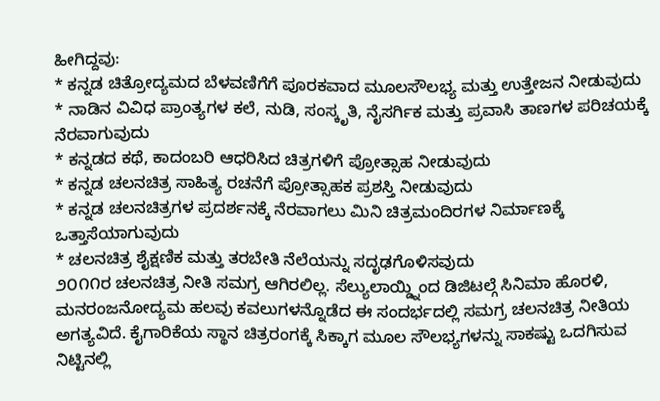ಹೀಗಿದ್ದವು:
* ಕನ್ನಡ ಚಿತ್ರೋದ್ಯಮದ ಬೆಳವಣಿಗೆಗೆ ಪೂರಕವಾದ ಮೂಲಸೌಲಭ್ಯ ಮತ್ತು ಉತ್ತೇಜನ ನೀಡುವುದು
* ನಾಡಿನ ವಿವಿಧ ಪ್ರಾಂತ್ಯಗಳ ಕಲೆ, ನುಡಿ, ಸಂಸ್ಕೃತಿ, ನೈಸರ್ಗಿಕ ಮತ್ತು ಪ್ರವಾಸಿ ತಾಣಗಳ ಪರಿಚಯಕ್ಕೆ ನೆರವಾಗುವುದು
* ಕನ್ನಡದ ಕಥೆ, ಕಾದಂಬರಿ ಆಧರಿಸಿದ ಚಿತ್ರಗಳಿಗೆ ಪ್ರೋತ್ಸಾಹ ನೀಡುವುದು
* ಕನ್ನಡ ಚಲನಚಿತ್ರ ಸಾಹಿತ್ಯ ರಚನೆಗೆ ಪ್ರೋತ್ಸಾಹಕ ಪ್ರಶಸ್ತಿ ನೀಡುವುದು
* ಕನ್ನಡ ಚಲನಚಿತ್ರಗಳ ಪ್ರದರ್ಶನಕ್ಕೆ ನೆರವಾಗಲು ಮಿನಿ ಚಿತ್ರಮಂದಿರಗಳ ನಿರ್ಮಾಣಕ್ಕೆ ಒತ್ತಾಸೆಯಾಗುವುದು
* ಚಲನಚಿತ್ರ ಶೈಕ್ಷಣಿಕ ಮತ್ತು ತರಬೇತಿ ನೆಲೆಯನ್ನು ಸದೃಢಗೊಳಿಸವುದು
೨೦೧೧ರ ಚಲನಚಿತ್ರ ನೀತಿ ಸಮಗ್ರ ಆಗಿರಲಿಲ್ಲ. ಸೆಲ್ಯುಲಾಯ್ಡ್ನಿಂದ ಡಿಜಿಟಲ್ಗೆ ಸಿನಿಮಾ ಹೊರಳಿ, ಮನರಂಜನೋದ್ಯಮ ಹಲವು ಕವಲುಗಳನ್ನೊಡೆದ ಈ ಸಂದರ್ಭದಲ್ಲಿ ಸಮಗ್ರ ಚಲನಚಿತ್ರ ನೀತಿಯ ಅಗತ್ಯವಿದೆ. ಕೈಗಾರಿಕೆಯ ಸ್ಥಾನ ಚಿತ್ರರಂಗಕ್ಕೆ ಸಿಕ್ಕಾಗ ಮೂಲ ಸೌಲಭ್ಯಗಳನ್ನು ಸಾಕಷ್ಟು ಒದಗಿಸುವ ನಿಟ್ಟಿನಲ್ಲಿ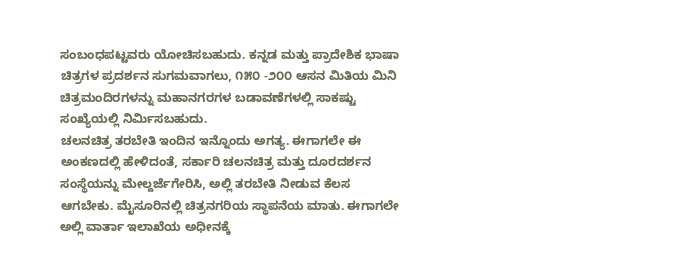ಸಂಬಂಧಪಟ್ಟವರು ಯೋಚಿಸಬಹುದು. ಕನ್ನಡ ಮತ್ತು ಪ್ರಾದೇಶಿಕ ಭಾಷಾ ಚಿತ್ರಗಳ ಪ್ರದರ್ಶನ ಸುಗಮವಾಗಲು, ೧೫೦ -೨೦೦ ಆಸನ ಮಿತಿಯ ಮಿನಿ ಚಿತ್ರಮಂದಿರಗಳನ್ನು ಮಹಾನಗರಗಳ ಬಡಾವಣೆಗಳಲ್ಲಿ ಸಾಕಷ್ಟು ಸಂಖ್ಯೆಯಲ್ಲಿ ನಿರ್ಮಿಸಬಹುದು.
ಚಲನಚಿತ್ರ ತರಬೇತಿ ಇಂದಿನ ಇನ್ನೊಂದು ಅಗತ್ಯ. ಈಗಾಗಲೇ ಈ ಅಂಕಣದಲ್ಲಿ ಹೇಳಿದಂತೆ, ಸರ್ಕಾರಿ ಚಲನಚಿತ್ರ ಮತ್ತು ದೂರದರ್ಶನ ಸಂಸ್ಥೆಯನ್ನು ಮೇಲ್ದರ್ಜೆಗೇರಿಸಿ, ಅಲ್ಲಿ ತರಬೇತಿ ನೀಡುವ ಕೆಲಸ ಆಗಬೇಕು. ಮೈಸೂರಿನಲ್ಲಿ ಚಿತ್ರನಗರಿಯ ಸ್ಥಾಪನೆಯ ಮಾತು. ಈಗಾಗಲೇ ಅಲ್ಲಿ ವಾರ್ತಾ ಇಲಾಖೆಯ ಅಧೀನಕ್ಕೆ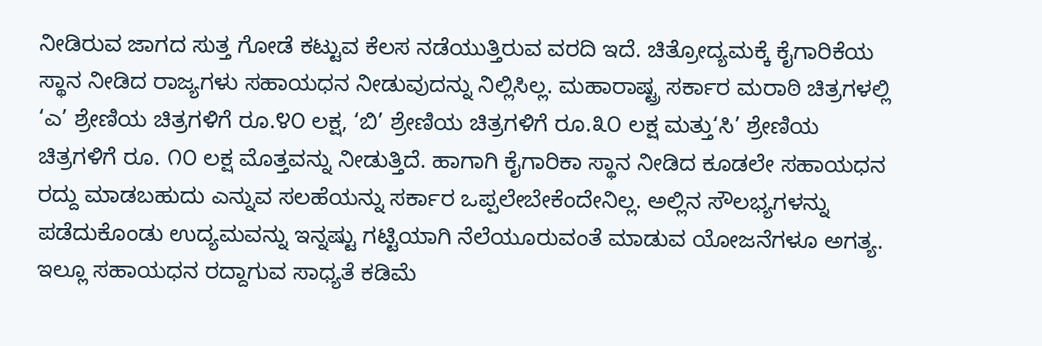ನೀಡಿರುವ ಜಾಗದ ಸುತ್ತ ಗೋಡೆ ಕಟ್ಟುವ ಕೆಲಸ ನಡೆಯುತ್ತಿರುವ ವರದಿ ಇದೆ. ಚಿತ್ರೋದ್ಯಮಕ್ಕೆ ಕೈಗಾರಿಕೆಯ ಸ್ಥಾನ ನೀಡಿದ ರಾಜ್ಯಗಳು ಸಹಾಯಧನ ನೀಡುವುದನ್ನು ನಿಲ್ಲಿಸಿಲ್ಲ. ಮಹಾರಾಷ್ಟ್ರ ಸರ್ಕಾರ ಮರಾಠಿ ಚಿತ್ರಗಳಲ್ಲಿ ‘ಎ’ ಶ್ರೇಣಿಯ ಚಿತ್ರಗಳಿಗೆ ರೂ.೪೦ ಲಕ್ಷ, ‘ಬಿ’ ಶ್ರೇಣಿಯ ಚಿತ್ರಗಳಿಗೆ ರೂ.೩೦ ಲಕ್ಷ ಮತ್ತು‘ಸಿ’ ಶ್ರೇಣಿಯ ಚಿತ್ರಗಳಿಗೆ ರೂ. ೧೦ ಲಕ್ಷ ಮೊತ್ತವನ್ನು ನೀಡುತ್ತಿದೆ. ಹಾಗಾಗಿ ಕೈಗಾರಿಕಾ ಸ್ಥಾನ ನೀಡಿದ ಕೂಡಲೇ ಸಹಾಯಧನ ರದ್ದು ಮಾಡಬಹುದು ಎನ್ನುವ ಸಲಹೆಯನ್ನು ಸರ್ಕಾರ ಒಪ್ಪಲೇಬೇಕೆಂದೇನಿಲ್ಲ. ಅಲ್ಲಿನ ಸೌಲಭ್ಯಗಳನ್ನು ಪಡೆದುಕೊಂಡು ಉದ್ಯಮವನ್ನು ಇನ್ನಷ್ಟು ಗಟ್ಟಿಯಾಗಿ ನೆಲೆಯೂರುವಂತೆ ಮಾಡುವ ಯೋಜನೆಗಳೂ ಅಗತ್ಯ. ಇಲ್ಲೂ ಸಹಾಯಧನ ರದ್ದಾಗುವ ಸಾಧ್ಯತೆ ಕಡಿಮೆ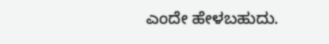ಎಂದೇ ಹೇಳಬಹುದು.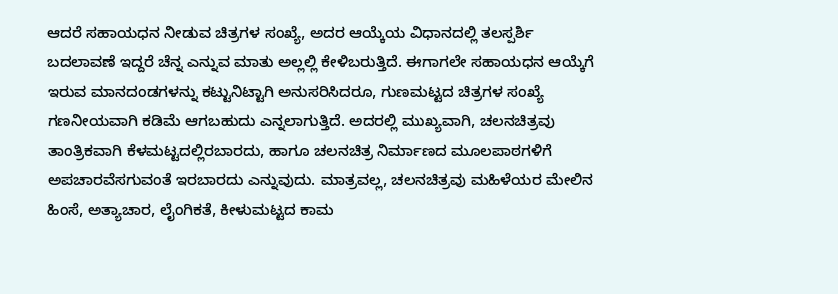ಆದರೆ ಸಹಾಯಧನ ನೀಡುವ ಚಿತ್ರಗಳ ಸಂಖ್ಯೆ, ಅದರ ಆಯ್ಕೆಯ ವಿಧಾನದಲ್ಲಿ ತಲಸ್ಪರ್ಶಿ ಬದಲಾವಣೆ ಇದ್ದರೆ ಚೆನ್ನ ಎನ್ನುವ ಮಾತು ಅಲ್ಲಲ್ಲಿ ಕೇಳಿಬರುತ್ತಿದೆ. ಈಗಾಗಲೇ ಸಹಾಯಧನ ಆಯ್ಕೆಗೆ ಇರುವ ಮಾನದಂಡಗಳನ್ನು ಕಟ್ಟುನಿಟ್ಟಾಗಿ ಅನುಸರಿಸಿದರೂ, ಗುಣಮಟ್ಟದ ಚಿತ್ರಗಳ ಸಂಖ್ಯೆ ಗಣನೀಯವಾಗಿ ಕಡಿಮೆ ಆಗಬಹುದು ಎನ್ನಲಾಗುತ್ತಿದೆ. ಅದರಲ್ಲಿ ಮುಖ್ಯವಾಗಿ, ಚಲನಚಿತ್ರವು ತಾಂತ್ರಿಕವಾಗಿ ಕೆಳಮಟ್ಟದಲ್ಲಿರಬಾರದು, ಹಾಗೂ ಚಲನಚಿತ್ರ ನಿರ್ಮಾಣದ ಮೂಲಪಾಠಗಳಿಗೆ ಅಪಚಾರವೆಸಗುವಂತೆ ಇರಬಾರದು ಎನ್ನುವುದು. ಮಾತ್ರವಲ್ಲ, ಚಲನಚಿತ್ರವು ಮಹಿಳೆಯರ ಮೇಲಿನ ಹಿಂಸೆ, ಅತ್ಯಾಚಾರ, ಲೈಂಗಿಕತೆ, ಕೀಳುಮಟ್ಟದ ಕಾಮ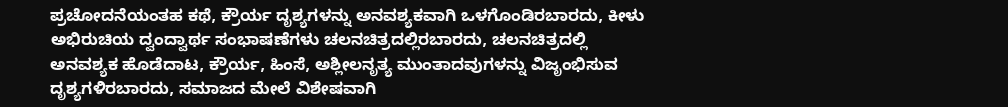ಪ್ರಚೋದನೆಯಂತಹ ಕಥೆ, ಕ್ರೌರ್ಯ ದೃಶ್ಯಗಳನ್ನು ಅನವಶ್ಯಕವಾಗಿ ಒಳಗೊಂಡಿರಬಾರದು, ಕೀಳು ಅಭಿರುಚಿಯ ದ್ವಂದ್ವಾರ್ಥ ಸಂಭಾಷಣೆಗಳು ಚಲನಚಿತ್ರದಲ್ಲಿರಬಾರದು, ಚಲನಚಿತ್ರದಲ್ಲಿ ಅನವಶ್ಯಕ ಹೊಡೆದಾಟ, ಕ್ರೌರ್ಯ, ಹಿಂಸೆ, ಅಶ್ಲೀಲನೃತ್ಯ ಮುಂತಾದವುಗಳನ್ನು ವಿಜೃಂಭಿಸುವ ದೃಶ್ಯಗಳಿರಬಾರದು, ಸಮಾಜದ ಮೇಲೆ ವಿಶೇಷವಾಗಿ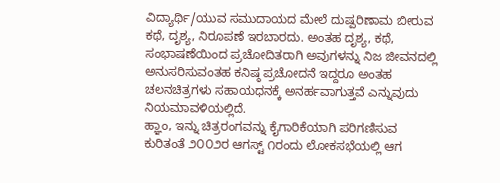ವಿದ್ಯಾರ್ಥಿ/ಯುವ ಸಮುದಾಯದ ಮೇಲೆ ದುಷ್ಪರಿಣಾಮ ಬೀರುವ ಕಥೆ, ದೃಶ್ಯ, ನಿರೂಪಣೆ ಇರಬಾರದು. ಅಂತಹ ದೃಶ್ಯ, ಕಥೆ, ಸಂಭಾಷಣೆಯಿಂದ ಪ್ರಚೋದಿತರಾಗಿ ಅವುಗಳನ್ನು ನಿಜ ಜೀವನದಲ್ಲಿ ಅನುಸರಿಸುವಂತಹ ಕನಿಷ್ಠ ಪ್ರಚೋದನೆ ಇದ್ದರೂ ಅಂತಹ ಚಲನಚಿತ್ರಗಳು ಸಹಾಯಧನಕ್ಕೆ ಅನರ್ಹವಾಗುತ್ತವೆ ಎನ್ನುವುದು ನಿಯಮಾವಳಿಯಲ್ಲಿದೆ.
ಹ್ಞಾಂ, ಇನ್ನು ಚಿತ್ರರಂಗವನ್ನು ಕೈಗಾರಿಕೆಯಾಗಿ ಪರಿಗಣಿಸುವ ಕುರಿತಂತೆ ೨೦೦೨ರ ಆಗಸ್ಟ್ ೧ರಂದು ಲೋಕಸಭೆಯಲ್ಲಿ ಆಗ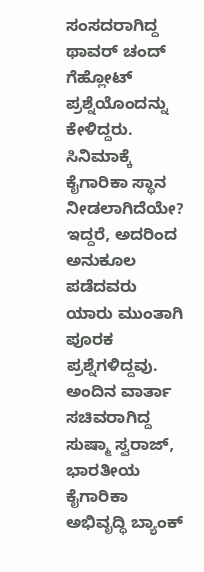ಸಂಸದರಾಗಿದ್ದ ಥಾವರ್ ಚಂದ್ ಗೆಹ್ಲೋಟ್ ಪ್ರಶ್ನೆಯೊಂದನ್ನು ಕೇಳಿದ್ದರು. ಸಿನಿಮಾಕ್ಕೆ ಕೈಗಾರಿಕಾ ಸ್ಥಾನ ನೀಡಲಾಗಿದೆಯೇ? ಇದ್ದರೆ, ಅದರಿಂದ ಅನುಕೂಲ ಪಡೆದವರು ಯಾರು ಮುಂತಾಗಿ ಪೂರಕ ಪ್ರಶ್ನೆಗಳಿದ್ದವು.
ಅಂದಿನ ವಾರ್ತಾ ಸಚಿವರಾಗಿದ್ದ ಸುಷ್ಮಾ ಸ್ವರಾಜ್, ಭಾರತೀಯ ಕೈಗಾರಿಕಾ ಅಭಿವೃದ್ಧಿ ಬ್ಯಾಂಕ್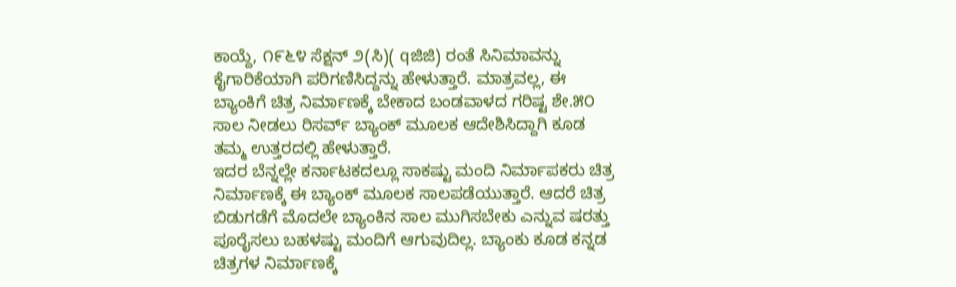ಕಾಯ್ದೆ, ೧೯೬೪ ಸೆಕ್ಷನ್ ೨(ಸಿ)( qಜಿಜಿ) ರಂತೆ ಸಿನಿಮಾವನ್ನು ಕೈಗಾರಿಕೆಯಾಗಿ ಪರಿಗಣಿಸಿದ್ದನ್ನು ಹೇಳುತ್ತಾರೆ. ಮಾತ್ರವಲ್ಲ, ಈ ಬ್ಯಾಂಕಿಗೆ ಚಿತ್ರ ನಿರ್ಮಾಣಕ್ಕೆ ಬೇಕಾದ ಬಂಡವಾಳದ ಗರಿಷ್ಟ ಶೇ.೫೦ ಸಾಲ ನೀಡಲು ರಿಸರ್ವ್ ಬ್ಯಾಂಕ್ ಮೂಲಕ ಆದೇಶಿಸಿದ್ದಾಗಿ ಕೂಡ ತಮ್ಮ ಉತ್ತರದಲ್ಲಿ ಹೇಳುತ್ತಾರೆ.
ಇದರ ಬೆನ್ನಲ್ಲೇ ಕರ್ನಾಟಕದಲ್ಲೂ ಸಾಕಷ್ಟು ಮಂದಿ ನಿರ್ಮಾಪಕರು ಚಿತ್ರ ನಿರ್ಮಾಣಕ್ಕೆ ಈ ಬ್ಯಾಂಕ್ ಮೂಲಕ ಸಾಲಪಡೆಯುತ್ತಾರೆ. ಆದರೆ ಚಿತ್ರ ಬಿಡುಗಡೆಗೆ ಮೊದಲೇ ಬ್ಯಾಂಕಿನ ಸಾಲ ಮುಗಿಸಬೇಕು ಎನ್ನುವ ಷರತ್ತು ಪೂರೈಸಲು ಬಹಳಷ್ಟು ಮಂದಿಗೆ ಆಗುವುದಿಲ್ಲ. ಬ್ಯಾಂಕು ಕೂಡ ಕನ್ನಡ ಚಿತ್ರಗಳ ನಿರ್ಮಾಣಕ್ಕೆ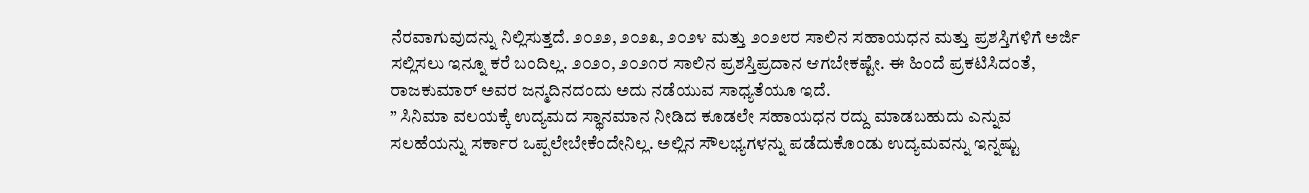ನೆರವಾಗುವುದನ್ನು ನಿಲ್ಲಿಸುತ್ತದೆ. ೨೦೨೨, ೨೦೨೩, ೨೦೨೪ ಮತ್ತು ೨೦೨೮ರ ಸಾಲಿನ ಸಹಾಯಧನ ಮತ್ತು ಪ್ರಶಸ್ತಿಗಳಿಗೆ ಅರ್ಜಿ ಸಲ್ಲಿಸಲು ಇನ್ನೂ ಕರೆ ಬಂದಿಲ್ಲ. ೨೦೨೦, ೨೦೨೧ರ ಸಾಲಿನ ಪ್ರಶಸ್ತಿಪ್ರದಾನ ಆಗಬೇಕಷ್ಟೇ. ಈ ಹಿಂದೆ ಪ್ರಕಟಿಸಿದಂತೆ, ರಾಜಕುಮಾರ್ ಅವರ ಜನ್ಮದಿನದಂದು ಅದು ನಡೆಯುವ ಸಾಧ್ಯತೆಯೂ ಇದೆ.
” ಸಿನಿಮಾ ವಲಯಕ್ಕೆ ಉದ್ಯಮದ ಸ್ಥಾನಮಾನ ನೀಡಿದ ಕೂಡಲೇ ಸಹಾಯಧನ ರದ್ದು ಮಾಡಬಹುದು ಎನ್ನುವ ಸಲಹೆಯನ್ನು ಸರ್ಕಾರ ಒಪ್ಪಲೇಬೇಕೆಂದೇನಿಲ್ಲ. ಅಲ್ಲಿನ ಸೌಲಭ್ಯಗಳನ್ನು ಪಡೆದುಕೊಂಡು ಉದ್ಯಮವನ್ನು ಇನ್ನಷ್ಟು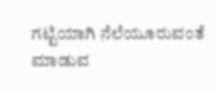ಗಟ್ಟಿಯಾಗಿ ನೆಲೆಯೂರುವಂತೆ ಮಾಡುವ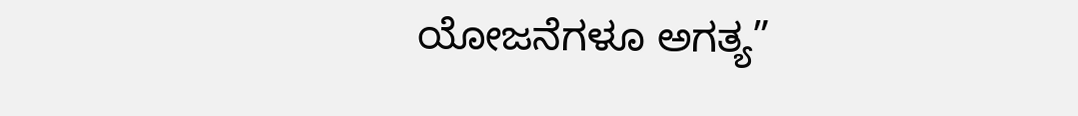ಯೋಜನೆಗಳೂ ಅಗತ್ಯ”